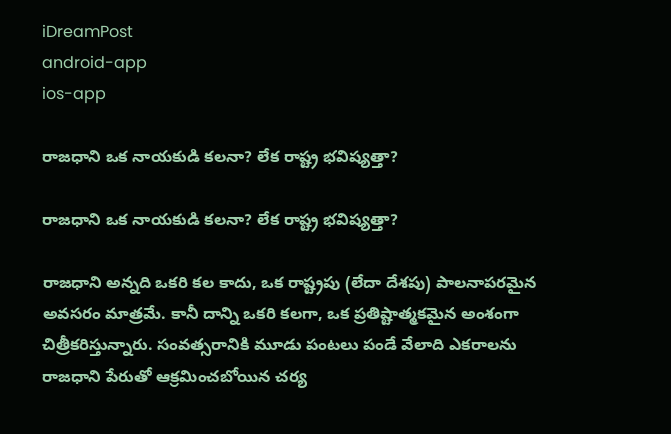iDreamPost
android-app
ios-app

రాజధాని ఒక నాయకుడి కలనా? లేక రాష్ట్ర భవిష్యత్తా?

రాజధాని ఒక నాయకుడి కలనా? లేక రాష్ట్ర భవిష్యత్తా?

రాజధాని అన్నది ఒకరి కల కాదు, ఒక రాష్ట్రపు (లేదా దేశపు) పాలనాపరమైన అవసరం మాత్రమే. కానీ దాన్ని ఒకరి కలగా, ఒక ప్రతిష్టాత్మకమైన అంశంగా చిత్రీకరిస్తున్నారు. సంవత్సరానికి మూడు పంటలు పండే వేలాది ఎకరాలను రాజధాని పేరుతో ఆక్రమించబోయిన చర్య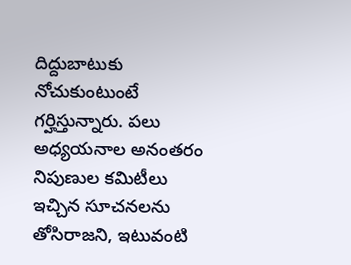దిద్దుబాటుకు నోచుకుంటుంటే గర్హిస్తున్నారు. పలు అధ్యయనాల అనంతరం నిపుణుల కమిటీలు ఇచ్చిన సూచనలను తోసిరాజని, ఇటువంటి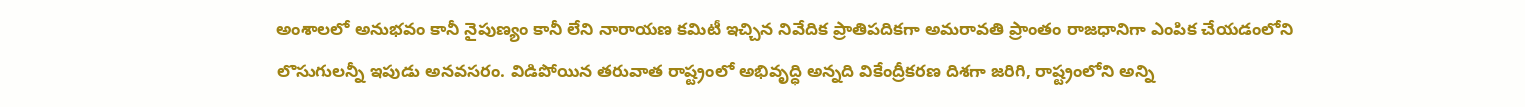అంశాలలో అనుభవం కానీ నైపుణ్యం కానీ లేని నారాయణ కమిటీ ఇచ్చిన నివేదిక ప్రాతిపదికగా అమరావతి ప్రాంతం రాజధానిగా ఎంపిక చేయడంలోని లొసుగులన్నీ ఇపుడు అనవసరం. విడిపోయిన తరువాత రాష్ట్రంలో అభివృద్ధి అన్నది వికేంద్రీకరణ దిశగా జరిగి, రాష్ట్రంలోని అన్ని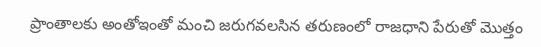ప్రాంతాలకు అంతోఇంతో మంచి జరుగవలసిన తరుణంలో రాజధాని పేరుతో మొత్తం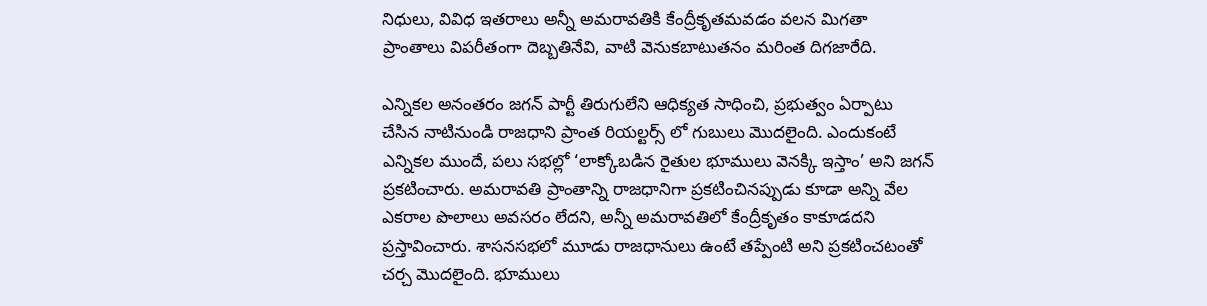నిధులు, వివిధ ఇతరాలు అన్నీ అమరావతికి కేంద్రీకృతమవడం వలన మిగతా ప్రాంతాలు విపరీతంగా దెబ్బతినేవి, వాటి వెనుకబాటుతనం మరింత దిగజారేది.

ఎన్నికల అనంతరం జగన్ పార్టీ తిరుగులేని ఆధిక్యత సాధించి, ప్రభుత్వం ఏర్పాటు చేసిన నాటినుండి రాజధాని ప్రాంత రియల్టర్స్ లో గుబులు మొదలైంది. ఎందుకంటే ఎన్నికల ముందే, పలు సభల్లో ‘లాక్కోబడిన రైతుల భూములు వెనక్కి ఇస్తాం’ అని జగన్ ప్రకటించారు. అమరావతి ప్రాంతాన్ని రాజధానిగా ప్రకటించినప్పుడు కూడా అన్ని వేల ఎకరాల పొలాలు అవసరం లేదని, అన్నీ అమరావతిలో కేంద్రీకృతం కాకూడదని ప్రస్తావించారు. శాసనసభలో మూడు రాజధానులు ఉంటే తప్పేంటి అని ప్రకటించటంతో చర్చ మొదలైంది. భూములు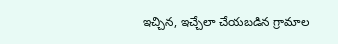ఇచ్చిన, ఇచ్చేలా చేయబడిన గ్రామాల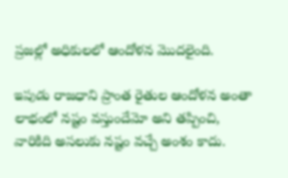ప్రజల్లో అధికులలో ఆందోళన మొదలైంది.

ఇపుడు రాజధాని ప్రాంత రైతుల ఆందోళన అంతా లాభంలో నష్టం వస్తుందేమో అని తప్పించి, వారికిది అసలుకు నష్టం వచ్చే అంశం కాదు.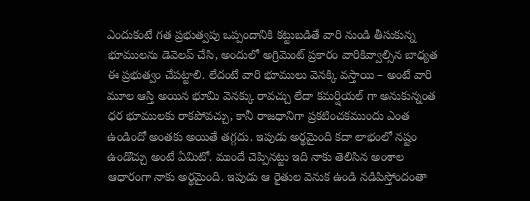ఎందుకంటే గత ప్రభుత్వపు ఒప్పందానికి కట్టుబడితే వారి నుండి తీసుకున్న భూములను డెవెలప్ చేసి, అందులో అగ్రిమెంట్ ప్రకారం వారికివ్వాల్సిన బాధ్యత ఈ ప్రభుత్వం చేపట్టాలి. లేదంటే వారి భూములు వెనక్కి వస్తాయి – అంటే వారి మూల ఆస్తి అయిన భూమి వెనక్కు రావచ్చు లేదా కమర్షియల్ గా అనుకున్నంత ధర భూములకు రాకపోవచ్చు, కానీ రాజధానిగా ప్రకటించకముందు ఎంత ఉండిందో అంతకు అయితే తగ్గదు. ఇపుడు అర్థమైంది కదా లాభంలో నష్టం ఉండొచ్చు అంటే ఏమిటో. ముందే చెప్పినట్టు ఇది నాకు తెలిసిన అంశాల ఆధారంగా నాకు అర్థమైంది. ఇపుడు ఆ రైతుల వెనుక ఉండి నడిపిస్తోందంతా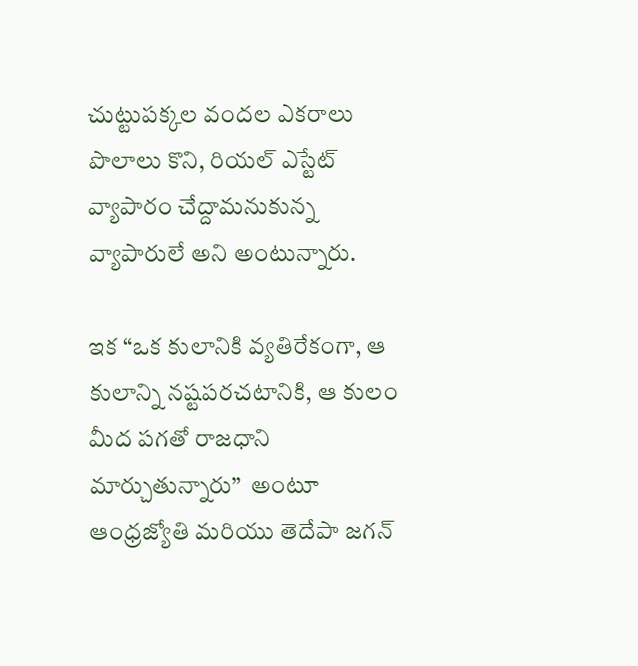చుట్టుపక్కల వందల ఎకరాలు పొలాలు కొని, రియల్ ఎస్టేట్ వ్యాపారం చేద్దామనుకున్న వ్యాపారులే అని అంటున్నారు.

ఇక “ఒక కులానికి వ్యతిరేకంగా, ఆ కులాన్ని నష్టపరచటానికి, ఆ కులం మీద పగతో రాజధాని మార్చుతున్నారు”  అంటూ ఆంధ్రజ్యోతి మరియు తెదేపా జగన్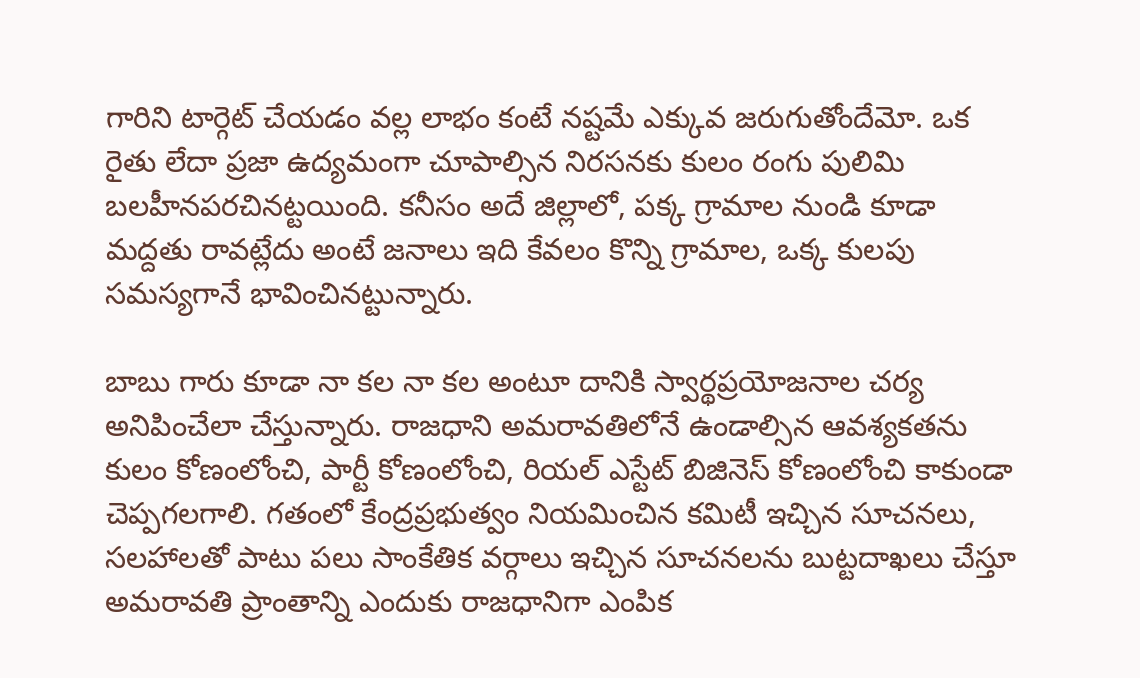గారిని టార్గెట్ చేయడం వల్ల లాభం కంటే నష్టమే ఎక్కువ జరుగుతోందేమో. ఒక రైతు లేదా ప్రజా ఉద్యమంగా చూపాల్సిన నిరసనకు కులం రంగు పులిమి బలహీనపరచినట్టయింది. కనీసం అదే జిల్లాలో, పక్క గ్రామాల నుండి కూడా మద్దతు రావట్లేదు అంటే జనాలు ఇది కేవలం కొన్ని గ్రామాల, ఒక్క కులపు సమస్యగానే భావించినట్టున్నారు.

బాబు గారు కూడా నా కల నా కల అంటూ దానికి స్వార్థప్రయోజనాల చర్య అనిపించేలా చేస్తున్నారు. రాజధాని అమరావతిలోనే ఉండాల్సిన ఆవశ్యకతను కులం కోణంలోంచి, పార్టీ కోణంలోంచి, రియల్ ఎస్టేట్ బిజినెస్ కోణంలోంచి కాకుండా చెప్పగలగాలి. గతంలో కేంద్రప్రభుత్వం నియమించిన కమిటీ ఇచ్చిన సూచనలు, సలహాలతో పాటు పలు సాంకేతిక వర్గాలు ఇచ్చిన సూచనలను బుట్టదాఖలు చేస్తూ అమరావతి ప్రాంతాన్ని ఎందుకు రాజధానిగా ఎంపిక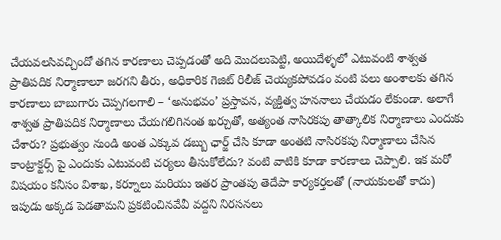చేయవలసివచ్చిందో తగిన కారణాలు చెప్పడంతో అది మొదలుపెట్టి, అయిదేళ్ళలో ఎటువంటి శాశ్వత ప్రాతిపదిక నిర్మాణాలూ జరగని తీరు, అధికారిక గెజిట్ రిలీజ్ చెయ్యకపోవడం వంటి పలు అంశాలకు తగిన కారణాలు బాబుగారు చెప్పగలగాలి – ‘అనుభవం’ ప్రస్తావన, వ్యక్తిత్వ హననాలు చేయడం లేకుండా. అలాగే శాశ్వత ప్రాతిపదిక నిర్మాణాలు చేయగలిగినంత ఖర్చుతో, అత్యంత నాసిరకపు తాత్కాలిక నిర్మాణాలు ఎందుకు చేశారు? ప్రభుత్వం నుండి అంత ఎక్కువ డబ్బు ఛార్జ్ చేసి కూడా అంతటి నాసిరకపు నిర్మాణాలు చేసిన కాంట్రాక్టర్స్ పై ఎందుకు ఎటువంటి చర్యలు తీసుకోలేదు? వంటి వాటికి కూడా కారణాలు చెప్పాలి. ఇక మరో విషయం కనీసం విశాఖ, కర్నూలు మరియు ఇతర ప్రాంతపు తెదేపా కార్యకర్తలతో (నాయకులతో కాదు) ఇపుడు అక్కడ పెడతామని ప్రకటించినవేవీ వద్దని నిరసనలు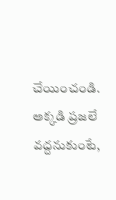చేయించండి. అక్కడి ప్రజలే వద్దనుకుంటే,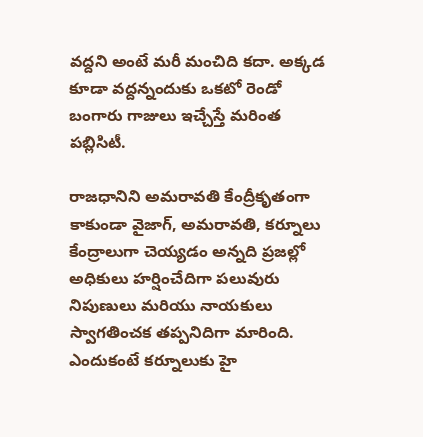వద్దని అంటే మరీ మంచిది కదా. అక్కడ కూడా వద్దన్నందుకు ఒకటో రెండో బంగారు గాజులు ఇచ్చేస్తే మరింత పబ్లిసిటీ.

రాజధానిని అమరావతి కేంద్రీకృతంగా కాకుండా వైజాగ్, అమరావతి, కర్నూలు కేంద్రాలుగా చెయ్యడం అన్నది ప్రజల్లో అధికులు హర్షించేదిగా పలువురు నిపుణులు మరియు నాయకులు స్వాగతించక తప్పనిదిగా మారింది. ఎందుకంటే కర్నూలుకు హై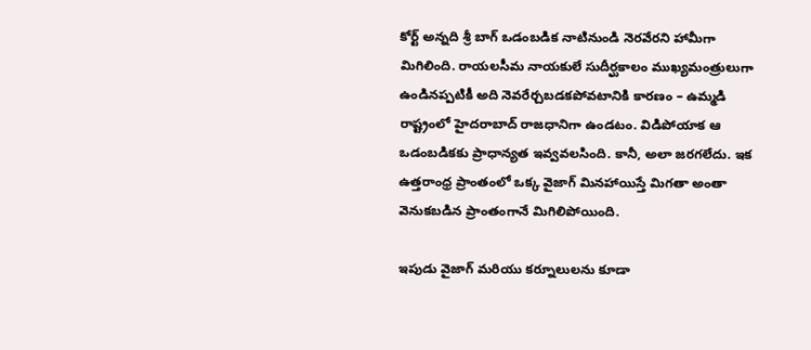కోర్ట్ అన్నది శ్రీ బాగ్ ఒడంబడిక నాటినుండి నెరవేరని హామీగా మిగిలింది. రాయలసీమ నాయకులే సుదీర్ఘకాలం ముఖ్యమంత్రులుగా ఉండినప్పటికీ అది నెవరేర్చబడకపోవటానికి కారణం – ఉమ్మడి రాష్ట్రంలో హైదరాబాద్ రాజధానిగా ఉండటం. విడిపోయాక ఆ ఒడంబడికకు ప్రాధాన్యత ఇవ్వవలసింది. కానీ, అలా జరగలేదు. ఇక ఉత్తరాంధ్ర ప్రాంతంలో ఒక్క వైజాగ్ మినహాయిస్తే మిగతా అంతా వెనుకబడిన ప్రాంతంగానే మిగిలిపోయింది.

ఇపుడు వైజాగ్ మరియు కర్నూలులను కూడా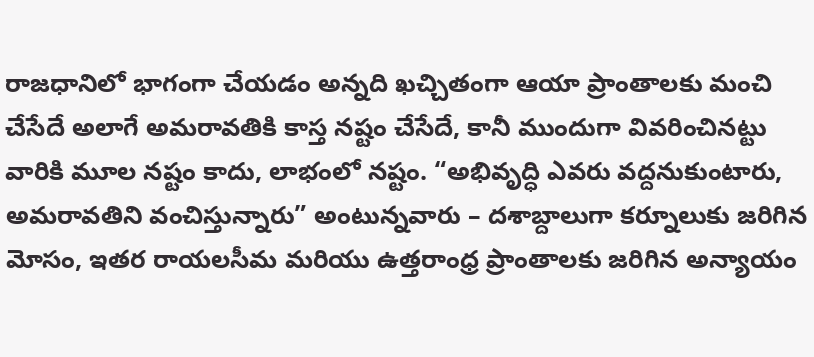రాజధానిలో భాగంగా చేయడం అన్నది ఖచ్చితంగా ఆయా ప్రాంతాలకు మంచి చేసేదే అలాగే అమరావతికి కాస్త నష్టం చేసేదే, కానీ ముందుగా వివరించినట్టు వారికి మూల నష్టం కాదు, లాభంలో నష్టం. “అభివృద్ధి ఎవరు వద్దనుకుంటారు, అమరావతిని వంచిస్తున్నారు” అంటున్నవారు – దశాబ్దాలుగా కర్నూలుకు జరిగిన మోసం, ఇతర రాయలసీమ మరియు ఉత్తరాంధ్ర ప్రాంతాలకు జరిగిన అన్యాయం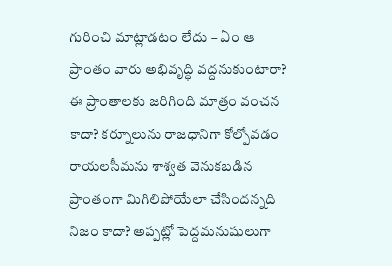గురించి మాట్లాడటం లేదు – ఏం ఆ ప్రాంతం వారు అభివృద్ధి వద్దనుకుంటారా? ఈ ప్రాంతాలకు జరిగింది మాత్రం వంచన కాదా? కర్నూలును రాజధానిగా కోల్పోవడం రాయలసీమను శాశ్వత వెనుకబడిన ప్రాంతంగా మిగిలిపోయేలా చేసిందన్నది నిజం కాదా? అప్పట్లో పెద్దమనుషులుగా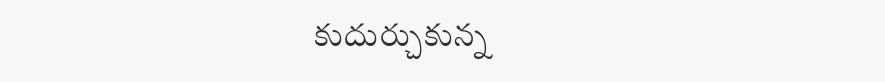కుదుర్చుకున్న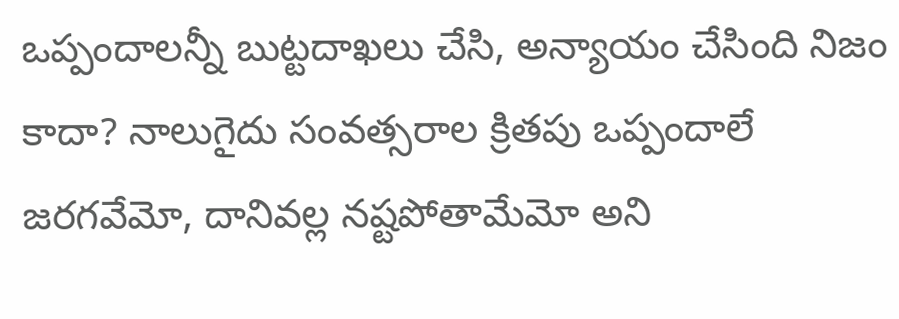ఒప్పందాలన్నీ బుట్టదాఖలు చేసి, అన్యాయం చేసింది నిజం కాదా? నాలుగైదు సంవత్సరాల క్రితపు ఒప్పందాలే జరగవేమో, దానివల్ల నష్టపోతామేమో అని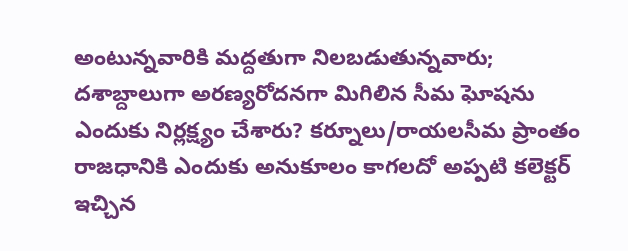అంటున్నవారికి మద్దతుగా నిలబడుతున్నవారు; దశాబ్దాలుగా అరణ్యరోదనగా మిగిలిన సీమ ఘోషను ఎందుకు నిర్లక్ష్యం చేశారు? కర్నూలు/రాయలసీమ ప్రాంతం రాజధానికి ఎందుకు అనుకూలం కాగలదో అప్పటి కలెక్టర్ ఇచ్చిన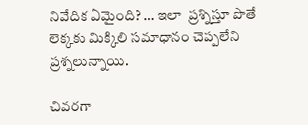నివేదిక ఏమైంది? … ఇలా  ప్రశ్నిస్తూ పొతే లెక్కకు మిక్కిలి సమాధానం చెప్పలేని ప్రశ్నలున్నాయి.

చివరగా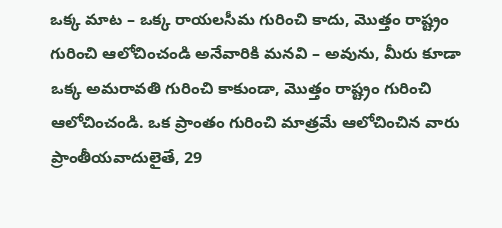ఒక్క మాట – ఒక్క రాయలసీమ గురించి కాదు, మొత్తం రాష్ట్రం గురించి ఆలోచించండి అనేవారికి మనవి – అవును, మీరు కూడా ఒక్క అమరావతి గురించి కాకుండా, మొత్తం రాష్ట్రం గురించి ఆలోచించండి. ఒక ప్రాంతం గురించి మాత్రమే ఆలోచించిన వారు ప్రాంతీయవాదులైతే, 29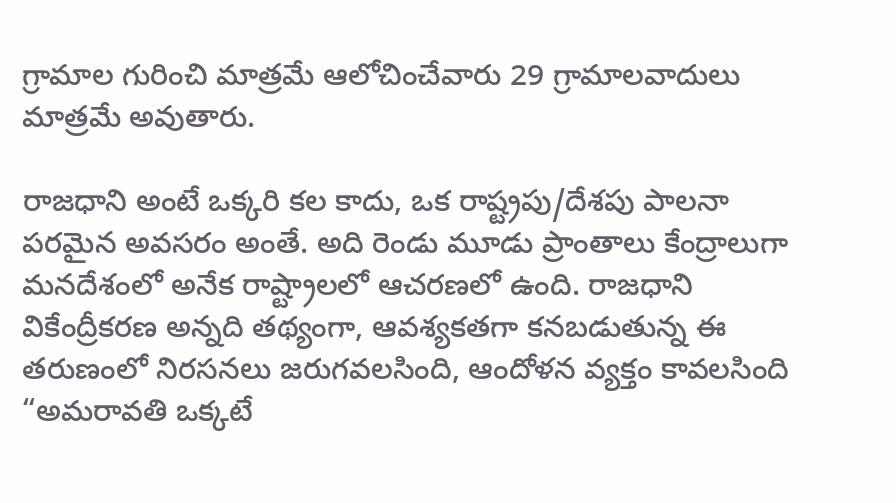గ్రామాల గురించి మాత్రమే ఆలోచించేవారు 29 గ్రామాలవాదులు మాత్రమే అవుతారు.

రాజధాని అంటే ఒక్కరి కల కాదు, ఒక రాష్ట్రపు/దేశపు పాలనా పరమైన అవసరం అంతే. అది రెండు మూడు ప్రాంతాలు కేంద్రాలుగా మనదేశంలో అనేక రాష్ట్రాలలో ఆచరణలో ఉంది. రాజధాని వికేంద్రీకరణ అన్నది తథ్యంగా, ఆవశ్యకతగా కనబడుతున్న ఈ తరుణంలో నిరసనలు జరుగవలసింది, ఆందోళన వ్యక్తం కావలసింది “అమరావతి ఒక్కటే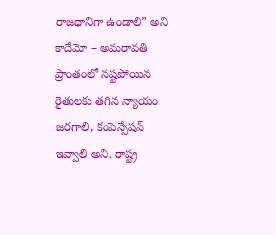రాజధానిగా ఉండాలి” అని కాదేమో – అమరావతి ప్రాంతంలో నష్టపోయిన రైతులకు తగిన న్యాయం జరగాలి, కంపెన్సేషన్ ఇవ్వాలి అని. రాష్ట్ర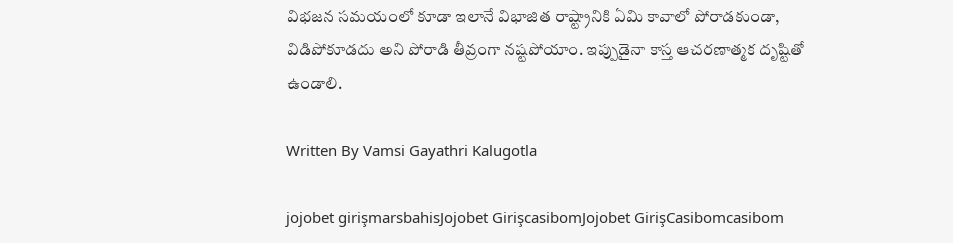విభజన సమయంలో కూడా ఇలానే విభాజిత రాష్ట్రానికి ఏమి కావాలో పోరాడకుండా, విడిపోకూడదు అని పోరాడి తీవ్రంగా నష్టపోయాం. ఇప్పుడైనా కాస్త ఆచరణాత్మక దృష్టితో ఉండాలి.

Written By Vamsi Gayathri Kalugotla

jojobet girişmarsbahisJojobet GirişcasibomJojobet GirişCasibomcasibom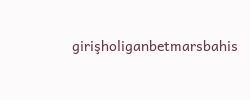girişholiganbetmarsbahis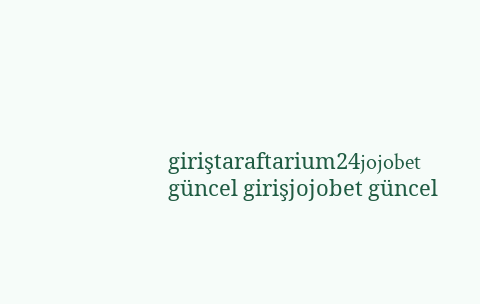giriştaraftarium24jojobet güncel girişjojobet güncel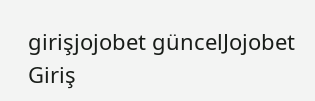girişjojobet güncelJojobet Giriş